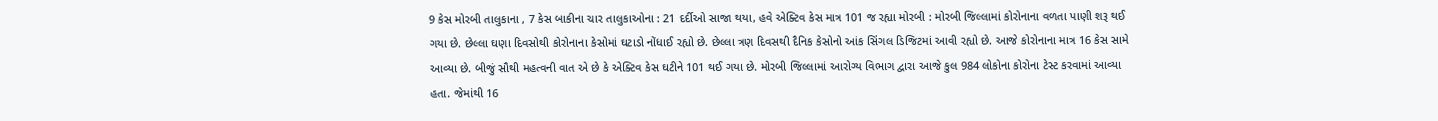9 કેસ મોરબી તાલુકાના , 7 કેસ બાકીના ચાર તાલુકાઓના : 21 દર્દીઓ સાજા થયા, હવે એક્ટિવ કેસ માત્ર 101 જ રહ્યા મોરબી : મોરબી જિલ્લામાં કોરોનાના વળતા પાણી શરૂ થઈ ગયા છે. છેલ્લા ઘણા દિવસોથી કોરોનાના કેસોમાં ઘટાડો નોંધાઈ રહ્યો છે. છેલ્લા ત્રણ દિવસથી દૈનિક કેસોનો આંક સિંગલ ડિજિટમાં આવી રહ્યો છે. આજે કોરોનાના માત્ર 16 કેસ સામે આવ્યા છે. બીજું સૌથી મહત્વની વાત એ છે કે એક્ટિવ કેસ ઘટીને 101 થઈ ગયા છે. મોરબી જિલ્લામાં આરોગ્ય વિભાગ દ્વારા આજે કુલ 984 લોકોના કોરોના ટેસ્ટ કરવામાં આવ્યા હતા. જેમાંથી 16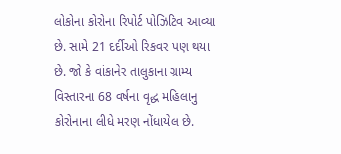લોકોના કોરોના રિપોર્ટ પોઝિટિવ આવ્યા છે. સામે 21 દર્દીઓ રિકવર પણ થયા છે. જો કે વાંકાનેર તાલુકાના ગ્રામ્ય વિસ્તારના 68 વર્ષના વૃદ્ધ મહિલાનુ કોરોનાના લીધે મરણ નોંધાયેલ છે.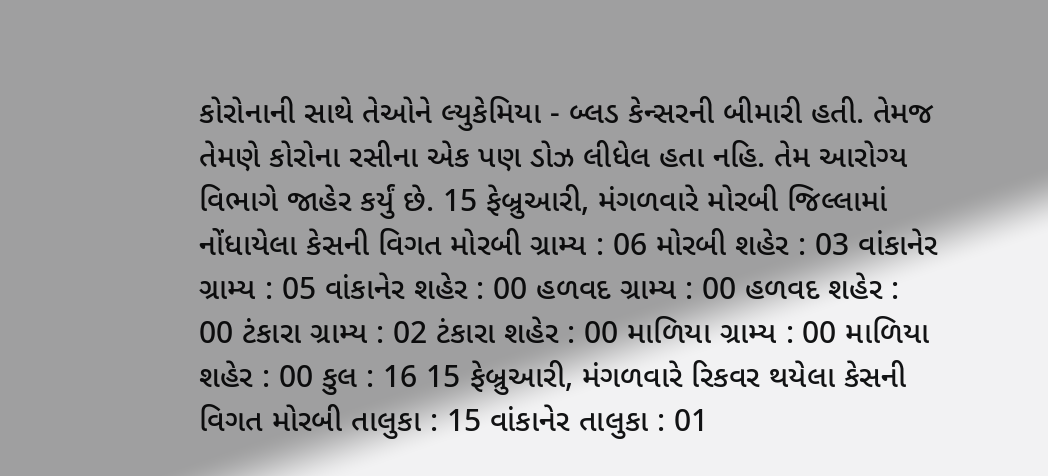કોરોનાની સાથે તેઓને લ્યુકેમિયા - બ્લડ કેન્સરની બીમારી હતી. તેમજ તેમણે કોરોના રસીના એક પણ ડોઝ લીધેલ હતા નહિ. તેમ આરોગ્ય વિભાગે જાહેર કર્યું છે. 15 ફેબ્રુઆરી, મંગળવારે મોરબી જિલ્લામાં નોંધાયેલા કેસની વિગત મોરબી ગ્રામ્ય : 06 મોરબી શહેર : 03 વાંકાનેર ગ્રામ્ય : 05 વાંકાનેર શહેર : 00 હળવદ ગ્રામ્ય : 00 હળવદ શહેર : 00 ટંકારા ગ્રામ્ય : 02 ટંકારા શહેર : 00 માળિયા ગ્રામ્ય : 00 માળિયા શહેર : 00 કુલ : 16 15 ફેબ્રુઆરી, મંગળવારે રિકવર થયેલા કેસની વિગત મોરબી તાલુકા : 15 વાંકાનેર તાલુકા : 01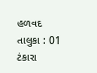હળવદ તાલુકા : 01 ટંકારા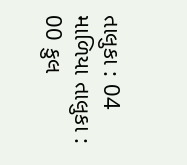તાલુકા : 04 માળિયા તાલુકા : 00 કુલ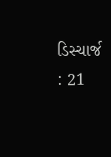ડિસ્ચાર્જ : 21